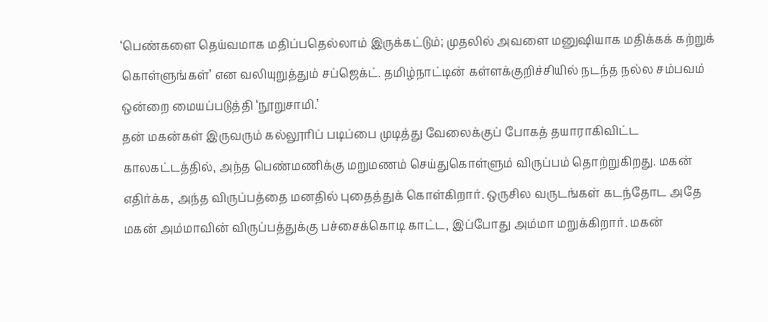‘பெண்களை தெய்வமாக மதிப்பதெல்லாம் இருக்கட்டும்; முதலில் அவளை மனுஷியாக மதிக்கக் கற்றுக் கொள்ளுங்கள்’ என வலியுறுத்தும் சப்ஜெக்ட். தமிழ்நாட்டின் கள்ளக்குறிச்சியில் நடந்த நல்ல சம்பவம் ஒன்றை மையப்படுத்தி ‘நூறுசாமி.’
தன் மகன்கள் இருவரும் கல்லூரிப் படிப்பை முடித்து வேலைக்குப் போகத் தயாராகிவிட்ட காலகட்டத்தில், அந்த பெண்மணிக்கு மறுமணம் செய்துகொள்ளும் விருப்பம் தொற்றுகிறது. மகன் எதிர்க்க, அந்த விருப்பத்தை மனதில் புதைத்துக் கொள்கிறார். ஒருசில வருடங்கள் கடந்தோட அதே மகன் அம்மாவின் விருப்பத்துக்கு பச்சைக்கொடி காட்ட, இப்போது அம்மா மறுக்கிறார். மகன்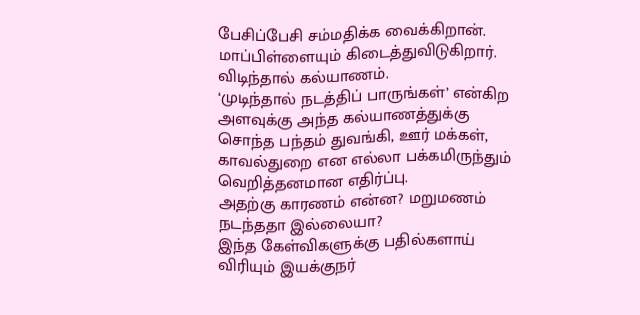பேசிப்பேசி சம்மதிக்க வைக்கிறான். மாப்பிள்ளையும் கிடைத்துவிடுகிறார். விடிந்தால் கல்யாணம்.
‘முடிந்தால் நடத்திப் பாருங்கள்’ என்கிற அளவுக்கு அந்த கல்யாணத்துக்கு சொந்த பந்தம் துவங்கி, ஊர் மக்கள், காவல்துறை என எல்லா பக்கமிருந்தும் வெறித்தனமான எதிர்ப்பு.
அதற்கு காரணம் என்ன? மறுமணம் நடந்ததா இல்லையா?
இந்த கேள்விகளுக்கு பதில்களாய் விரியும் இயக்குநர்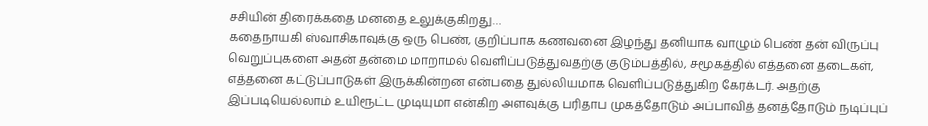சசியின் திரைக்கதை மனதை உலுக்குகிறது…
கதைநாயகி ஸ்வாசிகாவுக்கு ஒரு பெண், குறிப்பாக கணவனை இழந்து தனியாக வாழும் பெண் தன் விருப்பு வெறுப்புகளை அதன் தன்மை மாறாமல் வெளிப்படுத்துவதற்கு குடும்பத்தில், சமூகத்தில் எத்தனை தடைகள், எத்தனை கட்டுப்பாடுகள் இருக்கின்றன என்பதை துல்லியமாக வெளிப்படுத்துகிற கேரக்டர். அதற்கு இப்படியெல்லாம் உயிரூட்ட முடியுமா என்கிற அளவுக்கு பரிதாப முகத்தோடும் அப்பாவித் தனத்தோடும் நடிப்புப்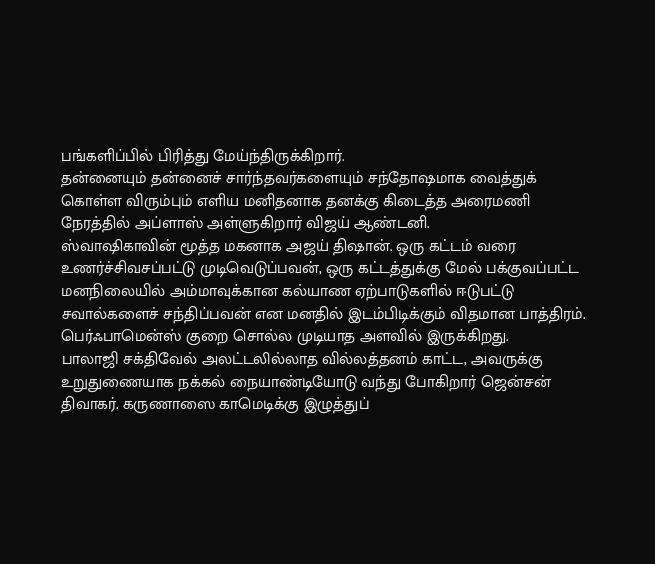பங்களிப்பில் பிரித்து மேய்ந்திருக்கிறார்.
தன்னையும் தன்னைச் சார்ந்தவர்களையும் சந்தோஷமாக வைத்துக் கொள்ள விரும்பும் எளிய மனிதனாக தனக்கு கிடைத்த அரைமணி நேரத்தில் அப்ளாஸ் அள்ளுகிறார் விஜய் ஆண்டனி.
ஸ்வாஷிகாவின் மூத்த மகனாக அஜய் திஷான். ஒரு கட்டம் வரை உணர்ச்சிவசப்பட்டு முடிவெடுப்பவன், ஒரு கட்டத்துக்கு மேல் பக்குவப்பட்ட மனநிலையில் அம்மாவுக்கான கல்யாண ஏற்பாடுகளில் ஈடுபட்டு சவால்களைச் சந்திப்பவன் என மனதில் இடம்பிடிக்கும் விதமான பாத்திரம். பெர்ஃபாமென்ஸ் குறை சொல்ல முடியாத அளவில் இருக்கிறது.
பாலாஜி சக்திவேல் அலட்டலில்லாத வில்லத்தனம் காட்ட, அவருக்கு உறுதுணையாக நக்கல் நையாண்டியோடு வந்து போகிறார் ஜென்சன் திவாகர். கருணாஸை காமெடிக்கு இழுத்துப்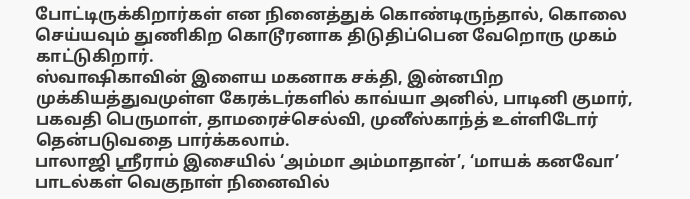போட்டிருக்கிறார்கள் என நினைத்துக் கொண்டிருந்தால், கொலை செய்யவும் துணிகிற கொடூரனாக திடுதிப்பென வேறொரு முகம் காட்டுகிறார்.
ஸ்வாஷிகாவின் இளைய மகனாக சக்தி, இன்னபிற முக்கியத்துவமுள்ள கேரக்டர்களில் காவ்யா அனில், பாடினி குமார், பகவதி பெருமாள், தாமரைச்செல்வி, முனீஸ்காந்த் உள்ளிடோர் தென்படுவதை பார்க்கலாம்.
பாலாஜி ஸ்ரீராம் இசையில் ‘அம்மா அம்மாதான்’, ‘மாயக் கனவோ’ பாடல்கள் வெகுநாள் நினைவில்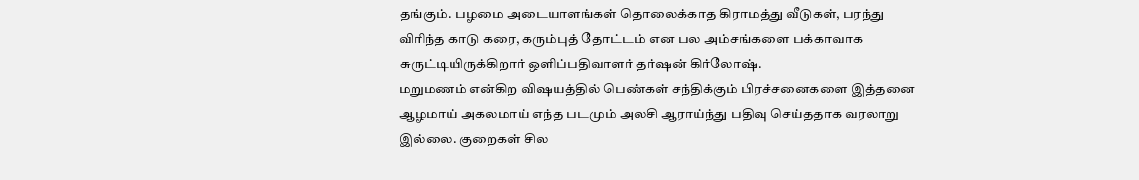தங்கும். பழமை அடையாளங்கள் தொலைக்காத கிராமத்து வீடுகள், பரந்து விரிந்த காடு கரை, கரும்புத் தோட்டம் என பல அம்சங்களை பக்காவாக சுருட்டியிருக்கிறார் ஒளிப்பதிவாளர் தர்ஷன் கிர்லோஷ்.
மறுமணம் என்கிற விஷயத்தில் பெண்கள் சந்திக்கும் பிரச்சனைகளை இத்தனை ஆழமாய் அகலமாய் எந்த படமும் அலசி ஆராய்ந்து பதிவு செய்ததாக வரலாறு இல்லை. குறைகள் சில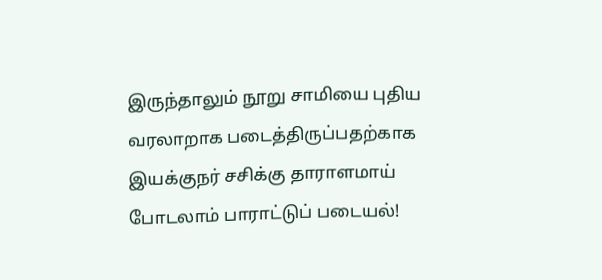இருந்தாலும் நூறு சாமியை புதிய வரலாறாக படைத்திருப்பதற்காக இயக்குநர் சசிக்கு தாராளமாய் போடலாம் பாராட்டுப் படையல்!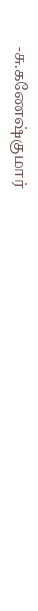-சு.கணேஷ்குமார்